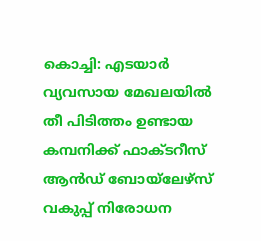കൊച്ചി: എടയാർ വ്യവസായ മേഖലയിൽ തീ പിടിത്തം ഉണ്ടായ കമ്പനിക്ക് ഫാക്ടറീസ് ആൻഡ് ബോയ്ലേഴ്സ് വകുപ്പ് നിരോധന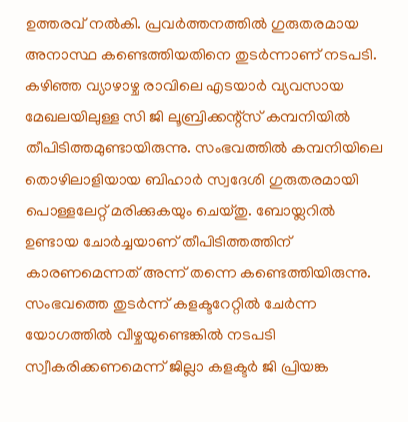ഉത്തരവ് നൽകി. പ്രവർത്തനത്തിൽ ഗുരുതരമായ അനാസ്ഥ കണ്ടെത്തിയതിനെ തുടർന്നാണ് നടപടി. കഴിഞ്ഞ വ്യാഴാഴ്ച രാവിലെ എടയാർ വ്യവസായ മേഖലയിലുള്ള സി ജി ലൂബ്രിക്കന്റ്സ് കമ്പനിയിൽ തീപിടിത്തമുണ്ടായിരുന്നു. സംഭവത്തിൽ കമ്പനിയിലെ തൊഴിലാളിയായ ബിഹാർ സ്വദേശി ഗുരുതരമായി പൊള്ളലേറ്റ് മരിക്കുകയും ചെയ്തു. ബോയ്ലറിൽ ഉണ്ടായ ചോർച്ചയാണ് തീപിടിത്തത്തിന് കാരണമെന്നത് അന്ന് തന്നെ കണ്ടെത്തിയിരുന്നു.
സംഭവത്തെ തുടർന്ന് കളക്ടറേറ്റിൽ ചേർന്ന യോഗത്തിൽ വീഴ്ചയുണ്ടെങ്കിൽ നടപടി സ്വീകരിക്കണമെന്ന് ജില്ലാ കളക്ടർ ജി പ്രിയങ്ക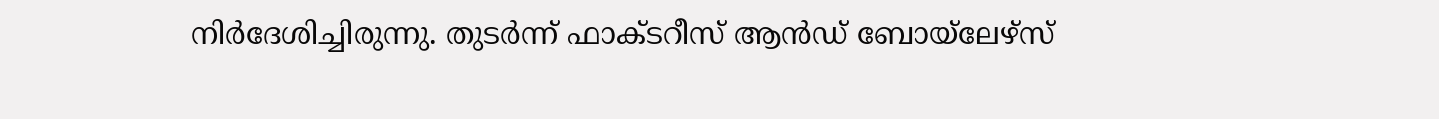നിർദേശിച്ചിരുന്നു. തുടർന്ന് ഫാക്ടറീസ് ആൻഡ് ബോയ്ലേഴ്സ്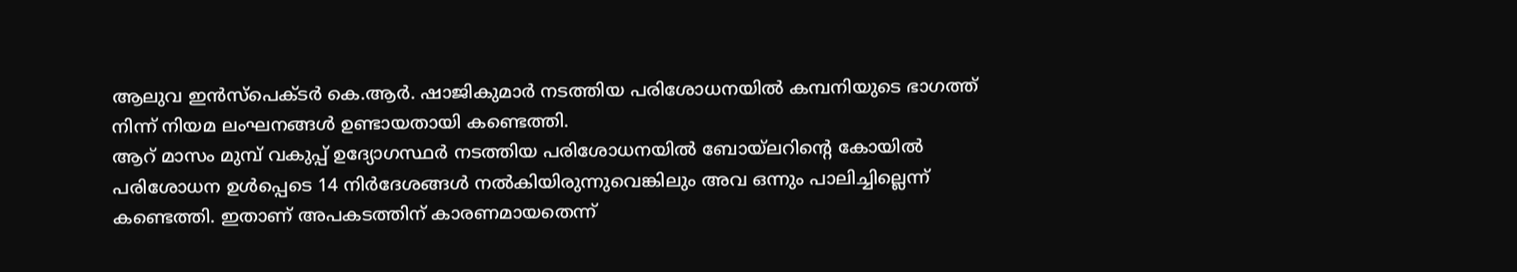ആലുവ ഇൻസ്പെക്ടർ കെ.ആർ. ഷാജികുമാർ നടത്തിയ പരിശോധനയിൽ കമ്പനിയുടെ ഭാഗത്ത് നിന്ന് നിയമ ലംഘനങ്ങൾ ഉണ്ടായതായി കണ്ടെത്തി.
ആറ് മാസം മുമ്പ് വകുപ്പ് ഉദ്യോഗസ്ഥർ നടത്തിയ പരിശോധനയിൽ ബോയ്ലറിന്റെ കോയിൽ പരിശോധന ഉൾപ്പെടെ 14 നിർദേശങ്ങൾ നൽകിയിരുന്നുവെങ്കിലും അവ ഒന്നും പാലിച്ചില്ലെന്ന് കണ്ടെത്തി. ഇതാണ് അപകടത്തിന് കാരണമായതെന്ന്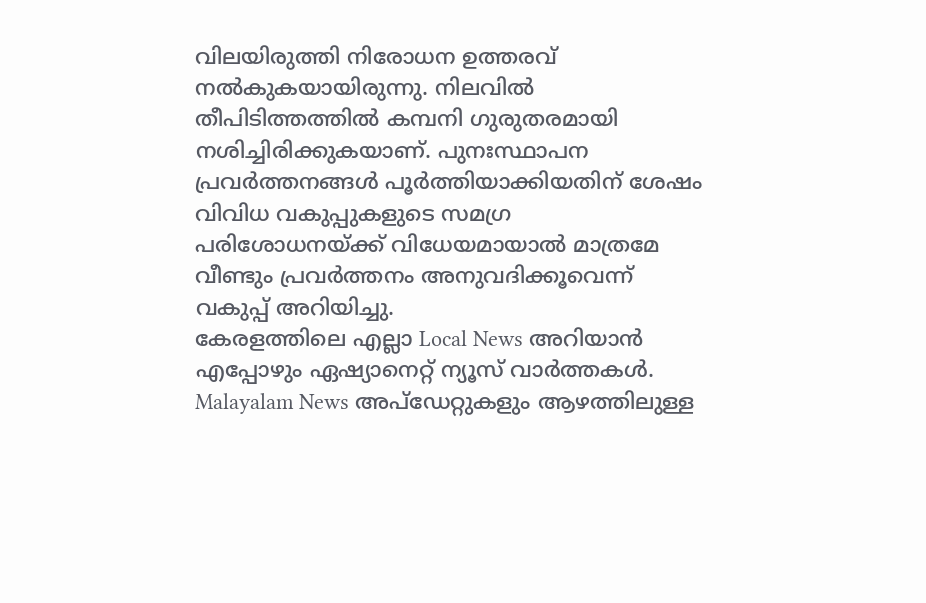വിലയിരുത്തി നിരോധന ഉത്തരവ് നൽകുകയായിരുന്നു. നിലവിൽ തീപിടിത്തത്തിൽ കമ്പനി ഗുരുതരമായി നശിച്ചിരിക്കുകയാണ്. പുനഃസ്ഥാപന പ്രവർത്തനങ്ങൾ പൂർത്തിയാക്കിയതിന് ശേഷം വിവിധ വകുപ്പുകളുടെ സമഗ്ര പരിശോധനയ്ക്ക് വിധേയമായാൽ മാത്രമേ വീണ്ടും പ്രവർത്തനം അനുവദിക്കൂവെന്ന് വകുപ്പ് അറിയിച്ചു.
കേരളത്തിലെ എല്ലാ Local News അറിയാൻ എപ്പോഴും ഏഷ്യാനെറ്റ് ന്യൂസ് വാർത്തകൾ. Malayalam News അപ്ഡേറ്റുകളും ആഴത്തിലുള്ള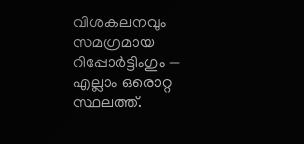വിശകലനവും സമഗ്രമായ റിപ്പോർട്ടിംഗും — എല്ലാം ഒരൊറ്റ സ്ഥലത്ത്.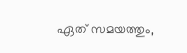ഏത് സമയത്തും,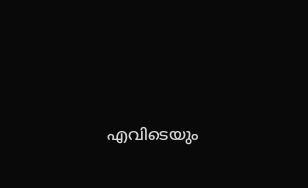എവിടെയും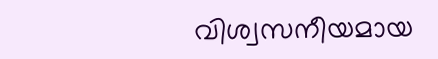വിശ്വസനീയമായ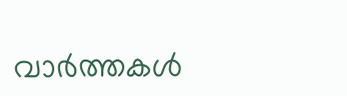വാർത്തകൾ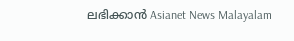ലഭിക്കാൻ Asianet News Malayalam